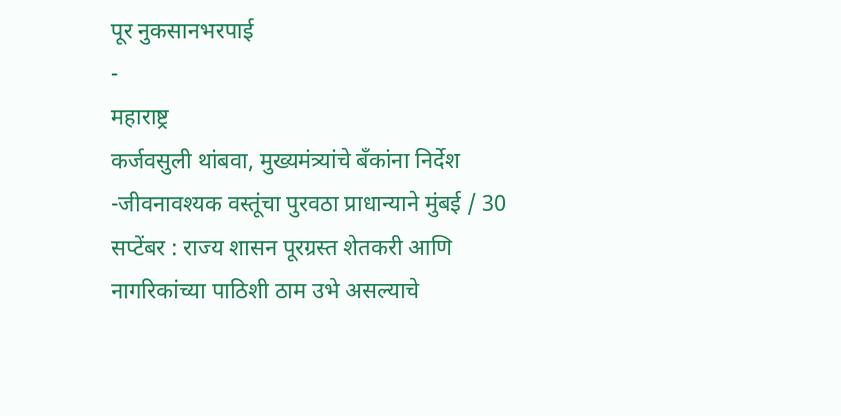पूर नुकसानभरपाई
-
महाराष्ट्र
कर्जवसुली थांबवा, मुख्यमंत्र्यांचे बँकांना निर्देश
-जीवनावश्यक वस्तूंचा पुरवठा प्राधान्याने मुंबई / 30 सप्टेंबर : राज्य शासन पूरग्रस्त शेतकरी आणि नागरिकांच्या पाठिशी ठाम उभे असल्याचे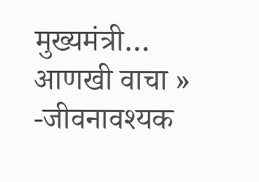मुख्यमंत्री…
आणखी वाचा »
-जीवनावश्यक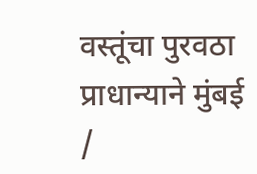वस्तूंचा पुरवठा प्राधान्याने मुंबई /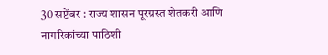30 सप्टेंबर : राज्य शासन पूरग्रस्त शेतकरी आणि नागरिकांच्या पाठिशी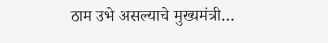ठाम उभे असल्याचे मुख्यमंत्री…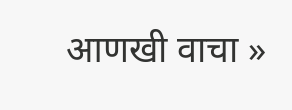आणखी वाचा »